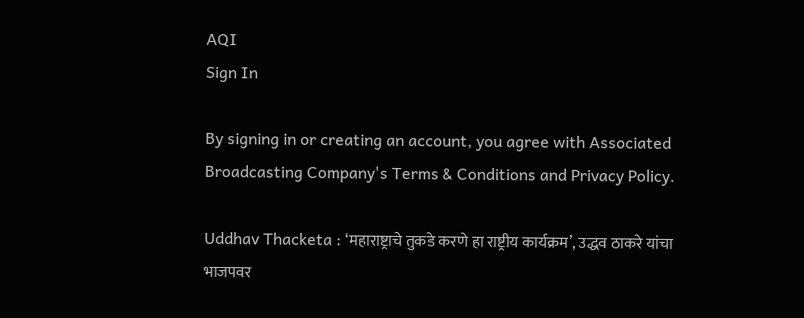AQI
Sign In

By signing in or creating an account, you agree with Associated Broadcasting Company's Terms & Conditions and Privacy Policy.

Uddhav Thacketa : ‘महाराष्ट्राचे तुकडे करणे हा राष्ट्रीय कार्यक्रम’, उद्धव ठाकरे यांचा भाजपवर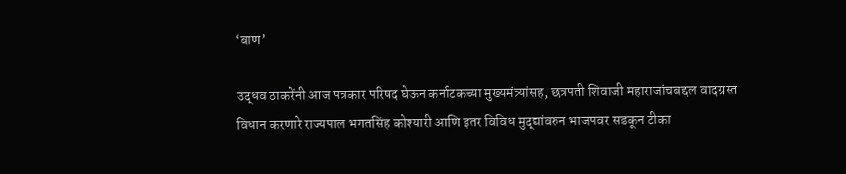‘बाण’

उद्धव ठाकरेंनी आज पत्रकार परिषद घेऊन कर्नाटकच्या मुख्यमंत्र्यांसह, छत्रपती शिवाजी महाराजांचबद्दल वादग्रस्त विधान करणारे राज्यपाल भगतसिंह कोश्यारी आणि इतर विविध मुद्द्यांवरुन भाजपवर सडकून टीका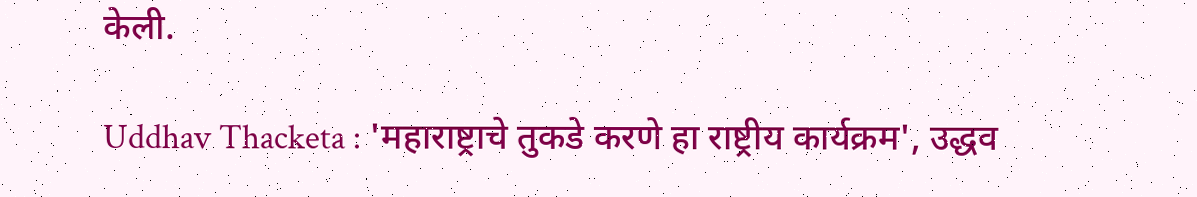केली.

Uddhav Thacketa : 'महाराष्ट्राचे तुकडे करणे हा राष्ट्रीय कार्यक्रम', उद्धव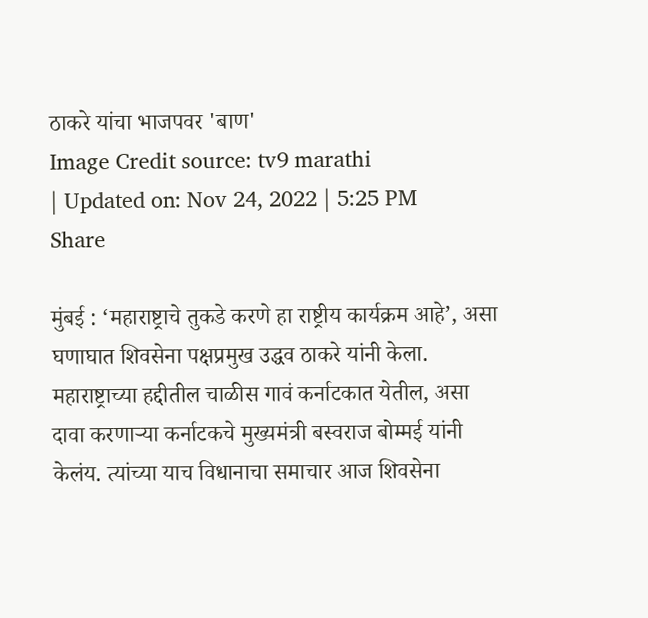ठाकरे यांचा भाजपवर 'बाण'
Image Credit source: tv9 marathi
| Updated on: Nov 24, 2022 | 5:25 PM
Share

मुंबई : ‘महाराष्ट्राचे तुकडे करणे हा राष्ट्रीय कार्यक्रम आहे’, असा घणाघात शिवसेना पक्षप्रमुख उद्धव ठाकरे यांनी केला. महाराष्ट्राच्या हद्दीतील चाळीस गावं कर्नाटकात येतील, असा दावा करणाऱ्या कर्नाटकचे मुख्यमंत्री बस्वराज बोम्मई यांनी केलंय. त्यांच्या याच विधानाचा समाचार आज शिवसेना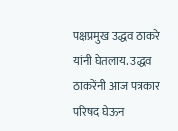पक्षप्रमुख उद्धव ठाकरे यांनी घेतलाय. उद्धव ठाकरेंनी आज पत्रकार परिषद घेऊन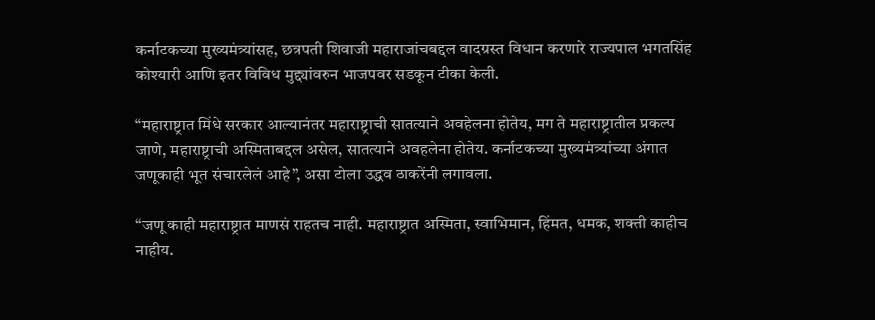कर्नाटकच्या मुख्यमंत्र्यांसह, छत्रपती शिवाजी महाराजांचबद्दल वादग्रस्त विधान करणारे राज्यपाल भगतसिंह कोश्यारी आणि इतर विविध मुद्द्यांवरुन भाजपवर सडकून टीका केली.

“महाराष्ट्रात मिंधे सरकार आल्यानंतर महाराष्ट्राची सातत्याने अवहेलना होतेय, मग ते महाराष्ट्रातील प्रकल्प जाणे, महाराष्ट्राची अस्मिताबद्दल असेल, सातत्याने अवहलेना होतेय. कर्नाटकच्या मुख्यमंत्र्यांच्या अंगात जणूकाही भूत संचारलेलं आहे”, असा टोला उद्धव ठाकरेंनी लगावला.

“जणू काही महाराष्ट्रात माणसं राहतच नाही. महाराष्ट्रात अस्मिता, स्वाभिमान, हिंमत, धमक, शक्ती काहीच नाहीय.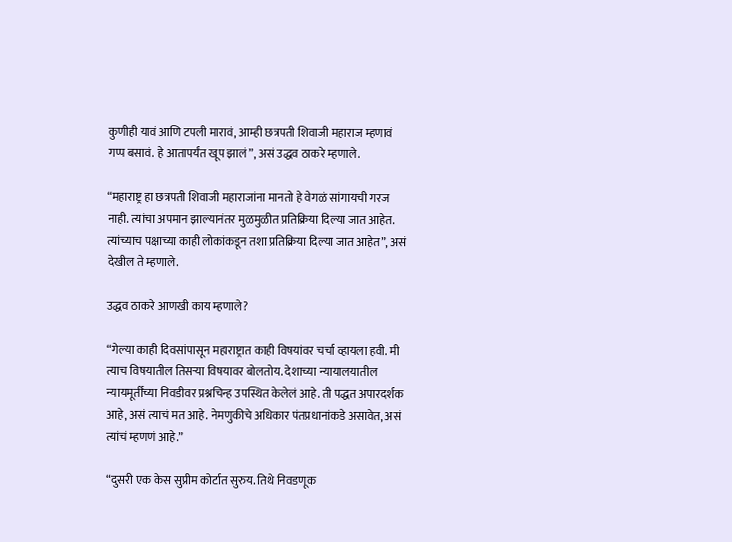कुणीही यावं आणि टपली मारावं, आम्ही छत्रपती शिवाजी महाराज म्हणावं गप्प बसावं. हे आतापर्यंत खूप झालं”, असं उद्धव ठाकरे म्हणाले.

“महाराष्ट्र हा छत्रपती शिवाजी महाराजांना मानतो हे वेगळं सांगायची गरज नाही. त्यांचा अपमान झाल्यानंतर मुळमुळीत प्रतिक्रिया दिल्या जात आहेत. त्यांच्याच पक्षाच्या काही लोकांकडून तशा प्रतिक्रिया दिल्या जात आहेत”, असं देखील ते म्हणाले.

उद्धव ठाकरे आणखी काय म्हणाले?

“गेल्या काही दिवसांपासून महाराष्ट्रात काही विषयांवर चर्चा व्हायला हवी. मी त्याच विषयातील तिसऱ्या विषयावर बोलतोय. देशाच्या न्यायालयातील न्यायमूर्तींच्या निवडीवर प्रश्नचिन्ह उपस्थित केलेलं आहे. ती पद्धत अपारदर्शक आहे, असं त्याचं मत आहे. नेमणुकीचे अधिकार पंतप्रधानांकडे असावेत, असं त्यांचं म्हणणं आहे.”

“दुसरी एक केस सुप्रीम कोर्टात सुरुय. तिथे निवडणूक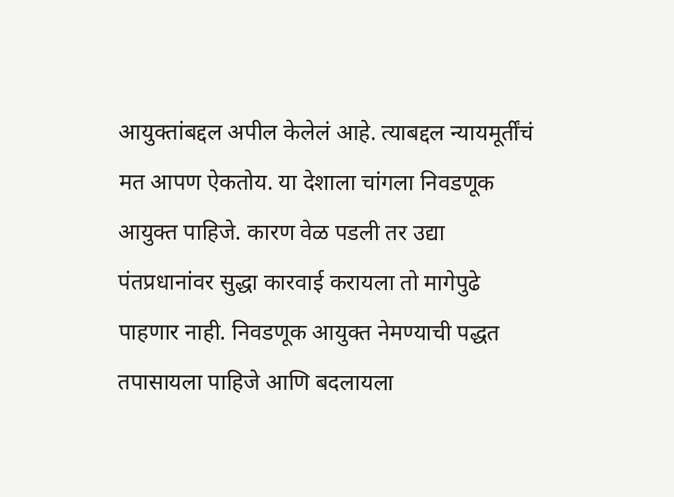आयुक्तांबद्दल अपील केलेलं आहे. त्याबद्दल न्यायमूर्तींचं मत आपण ऐकतोय. या देशाला चांगला निवडणूक आयुक्त पाहिजे. कारण वेळ पडली तर उद्या पंतप्रधानांवर सुद्धा कारवाई करायला तो मागेपुढे पाहणार नाही. निवडणूक आयुक्त नेमण्याची पद्धत तपासायला पाहिजे आणि बदलायला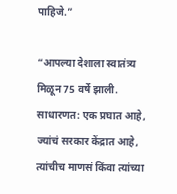पाहिजे.”

“आपल्या देशाला स्वातंत्र्य मिळून 75 वर्षे झाली. साधारणत: एक प्रघात आहे, ज्यांचं सरकार केंद्रात आहे, त्यांचीच माणसं किंवा त्यांच्या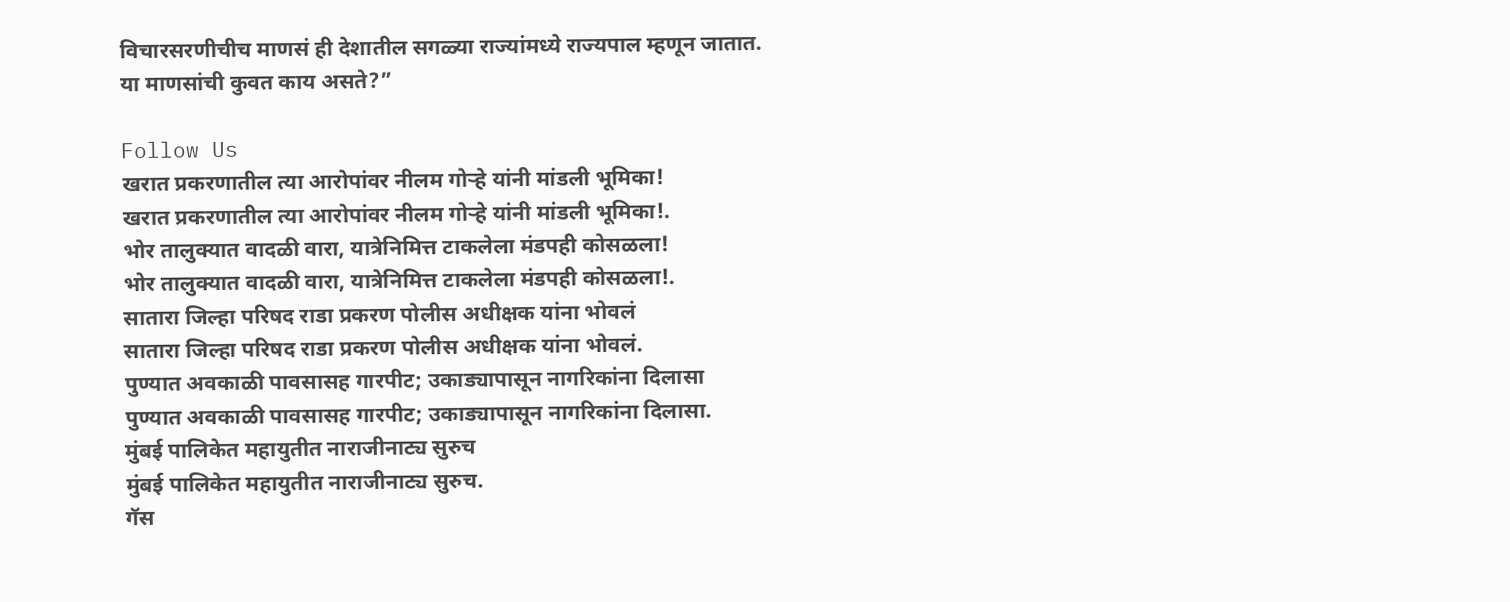विचारसरणीचीच माणसं ही देशातील सगळ्या राज्यांमध्ये राज्यपाल म्हणून जातात. या माणसांची कुवत काय असते?”

Follow Us
खरात प्रकरणातील त्या आरोपांवर नीलम गोऱ्हे यांनी मांडली भूमिका!
खरात प्रकरणातील त्या आरोपांवर नीलम गोऱ्हे यांनी मांडली भूमिका!.
भोर तालुक्यात वादळी वारा, यात्रेनिमित्त टाकलेला मंडपही कोसळला!
भोर तालुक्यात वादळी वारा, यात्रेनिमित्त टाकलेला मंडपही कोसळला!.
सातारा जिल्हा परिषद राडा प्रकरण पोलीस अधीक्षक यांना भोवलं
सातारा जिल्हा परिषद राडा प्रकरण पोलीस अधीक्षक यांना भोवलं.
पुण्यात अवकाळी पावसासह गारपीट; उकाड्यापासून नागरिकांना दिलासा
पुण्यात अवकाळी पावसासह गारपीट; उकाड्यापासून नागरिकांना दिलासा.
मुंबई पालिकेत महायुतीत नाराजीनाट्य सुरुच
मुंबई पालिकेत महायुतीत नाराजीनाट्य सुरुच.
गॅस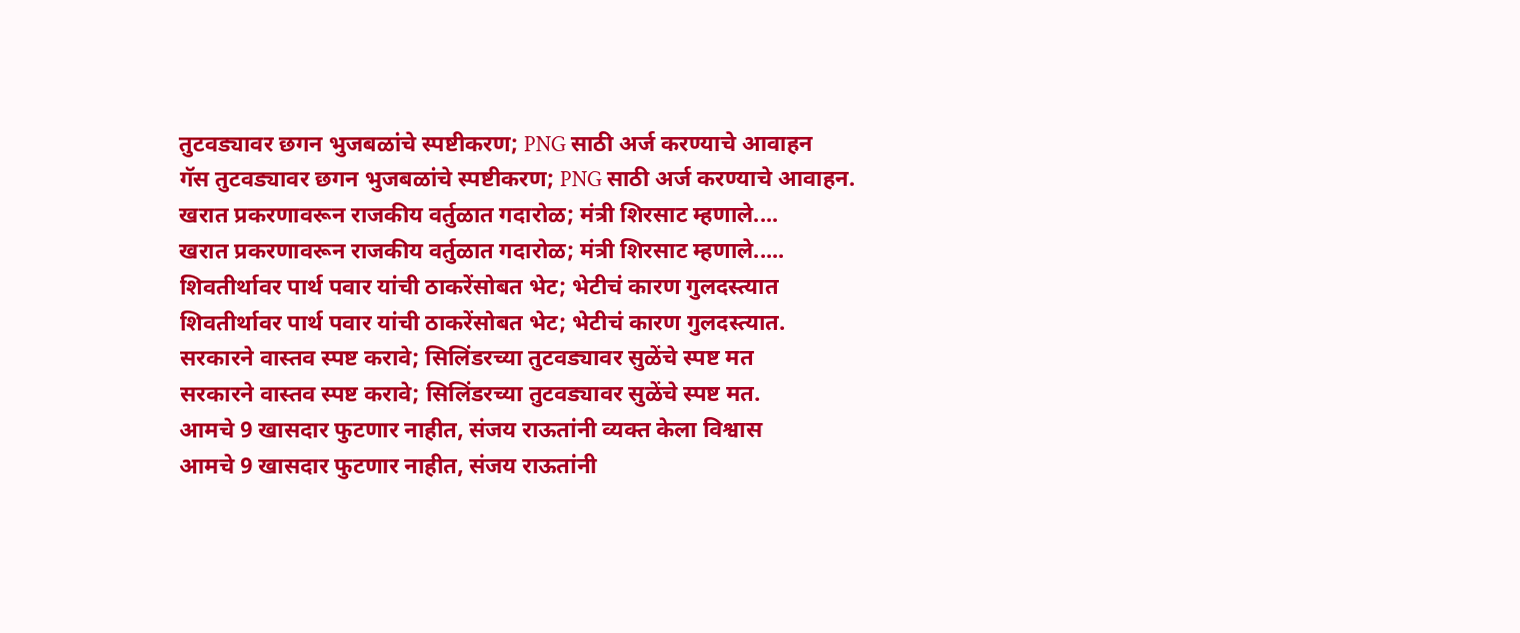तुटवड्यावर छगन भुजबळांचे स्पष्टीकरण; PNG साठी अर्ज करण्याचे आवाहन
गॅस तुटवड्यावर छगन भुजबळांचे स्पष्टीकरण; PNG साठी अर्ज करण्याचे आवाहन.
खरात प्रकरणावरून राजकीय वर्तुळात गदारोळ; मंत्री शिरसाट म्हणाले....
खरात प्रकरणावरून राजकीय वर्तुळात गदारोळ; मंत्री शिरसाट म्हणाले.....
शिवतीर्थावर पार्थ पवार यांची ठाकरेंसोबत भेट; भेटीचं कारण गुलदस्त्यात
शिवतीर्थावर पार्थ पवार यांची ठाकरेंसोबत भेट; भेटीचं कारण गुलदस्त्यात.
सरकारने वास्तव स्पष्ट करावे; सिलिंडरच्या तुटवड्यावर सुळेंचे स्पष्ट मत
सरकारने वास्तव स्पष्ट करावे; सिलिंडरच्या तुटवड्यावर सुळेंचे स्पष्ट मत.
आमचे 9 खासदार फुटणार नाहीत, संजय राऊतांनी व्यक्त केला विश्वास
आमचे 9 खासदार फुटणार नाहीत, संजय राऊतांनी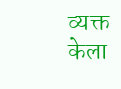व्यक्त केला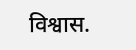विश्वास.